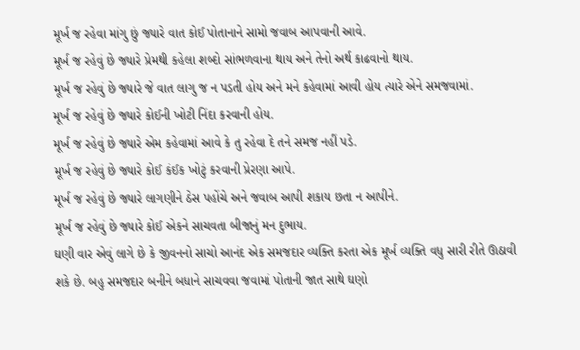મૂર્ખ જ રહેવા માંગુ છું જ્યારે વાત કોઈ પોતાનાને સામો જવાબ આપવાની આવે.
મૂર્ખ જ રહેવું છે જ્યારે પ્રેમથી કહેલા શબ્દો સાંભળવાના થાય અને તેનો અર્થ કાઢવાનો થાય.
મૂર્ખ જ રહેવું છે જ્યારે જે વાત લાગુ જ ન પડતી હોય અને મને કહેવામાં આવી હોય ત્યારે એને સમજવામાં.
મૂર્ખ જ રહેવું છે જ્યારે કોઈની ખોટી નિંદા કરવાની હોય.
મૂર્ખ જ રહેવું છે જ્યારે એમ કહેવામાં આવે કે તુ રહેવા દે તને સમજ નહીં પડે.
મૂર્ખ જ રહેવું છે જ્યારે કોઈ કંઈક ખોટું કરવાની પ્રેરણા આપે.
મૂર્ખ જ રહેવું છે જ્યારે લાગણીને ઠેસ પહોંચે અને જવાબ આપી શકાય છતા ન આપીને.
મૂર્ખ જ રહેવું છે જ્યારે કોઈ એકને સાચવતા બીજાનું મન દુભાય.
ઘણી વાર એવું લાગે છે કે જીવનનો સાચો આનંદ એક સમજદાર વ્યક્તિ કરતા એક મૂર્ખ વ્યક્તિ વધુ સારી રીતે ઊઠાવી શકે છે. બહુ સમજદાર બનીને બધાને સાચવવા જવામાં પોતાની જાત સાથે ઘણો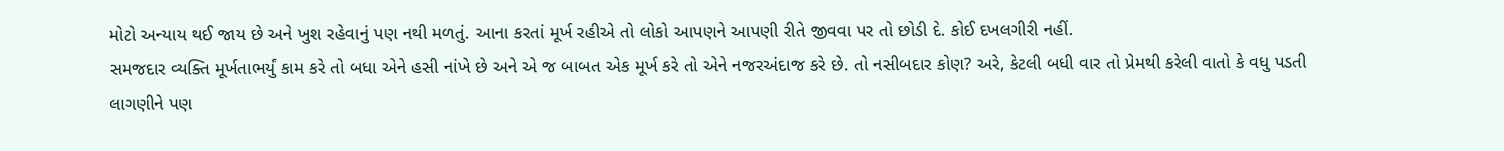મોટો અન્યાય થઈ જાય છે અને ખુશ રહેવાનું પણ નથી મળતું. આના કરતાં મૂર્ખ રહીએ તો લોકો આપણને આપણી રીતે જીવવા પર તો છોડી દે. કોઈ દખલગીરી નહીં.
સમજદાર વ્યક્તિ મૂર્ખતાભર્યું કામ કરે તો બધા એને હસી નાંખે છે અને એ જ બાબત એક મૂર્ખ કરે તો એને નજરઅંદાજ કરે છે. તો નસીબદાર કોણ? અરે, કેટલી બધી વાર તો પ્રેમથી કરેલી વાતો કે વધુ પડતી લાગણીને પણ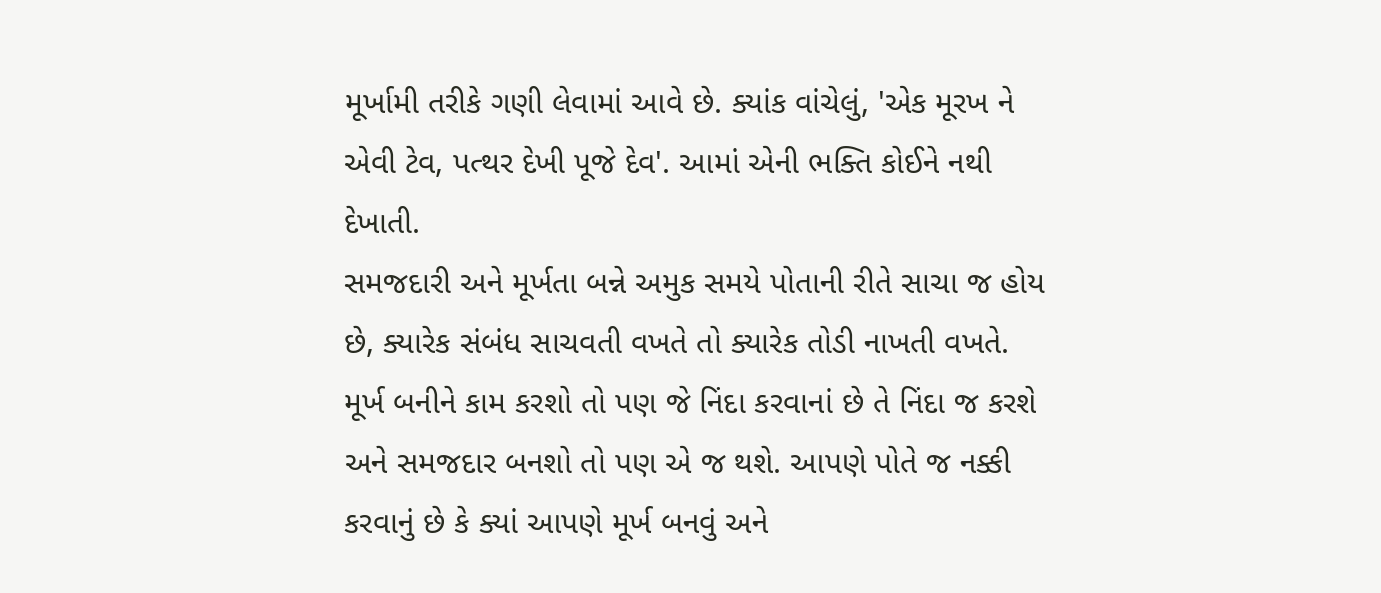મૂર્ખામી તરીકે ગણી લેવામાં આવે છે. ક્યાંક વાંચેલું, 'એક મૂરખ ને એવી ટેવ, પત્થર દેખી પૂજે દેવ'. આમાં એની ભક્તિ કોઈને નથી દેખાતી.
સમજદારી અને મૂર્ખતા બન્ને અમુક સમયે પોતાની રીતે સાચા જ હોય છે, ક્યારેક સંબંધ સાચવતી વખતે તો ક્યારેક તોડી નાખતી વખતે. મૂર્ખ બનીને કામ કરશો તો પણ જે નિંદા કરવાનાં છે તે નિંદા જ કરશે અને સમજદાર બનશો તો પણ એ જ થશે. આપણે પોતે જ નક્કી કરવાનું છે કે ક્યાં આપણે મૂર્ખ બનવું અને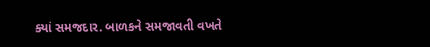ક્યાં સમજદાર. બાળકને સમજાવતી વખતે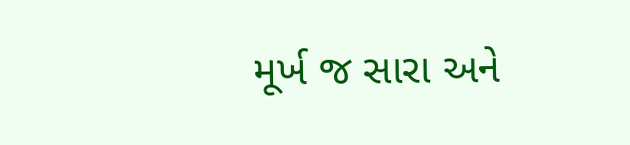મૂર્ખ જ સારા અને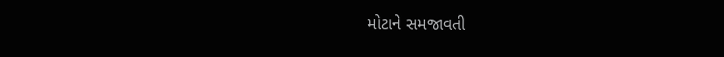મોટાને સમજાવતી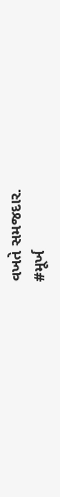વખતે સમજદાર.
#મૂર્ખ